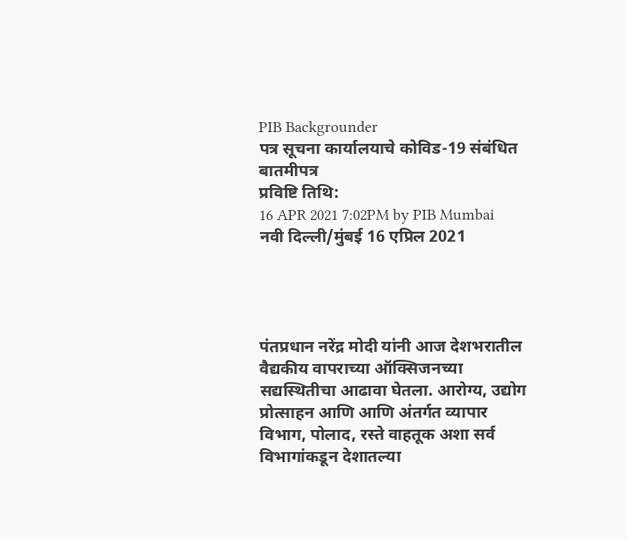PIB Backgrounder
पत्र सूचना कार्यालयाचे कोविड-19 संबंधित बातमीपत्र
प्रविष्टि तिथि:
16 APR 2021 7:02PM by PIB Mumbai
नवी दिल्ली/मुंबई 16 एप्रिल 2021




पंतप्रधान नरेंद्र मोदी यांनी आज देशभरातील वैद्यकीय वापराच्या ऑक्सिजनच्या सद्यस्थितीचा आढावा घेतला. आरोग्य, उद्योग प्रोत्साहन आणि आणि अंतर्गत व्यापार विभाग, पोलाद, रस्ते वाहतूक अशा सर्व विभागांकडून देशातल्या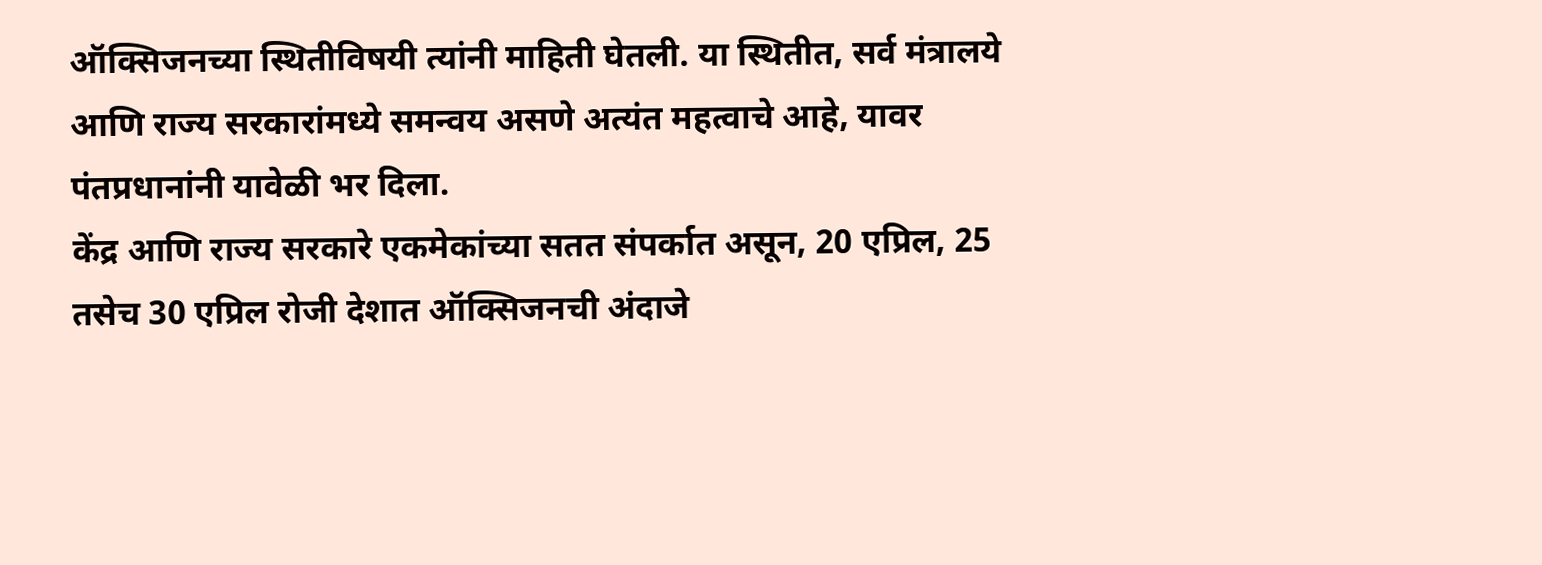ऑक्सिजनच्या स्थितीविषयी त्यांनी माहिती घेतली. या स्थितीत, सर्व मंत्रालये आणि राज्य सरकारांमध्ये समन्वय असणे अत्यंत महत्वाचे आहे, यावर पंतप्रधानांनी यावेळी भर दिला.
केंद्र आणि राज्य सरकारे एकमेकांच्या सतत संपर्कात असून, 20 एप्रिल, 25 तसेच 30 एप्रिल रोजी देशात ऑक्सिजनची अंदाजे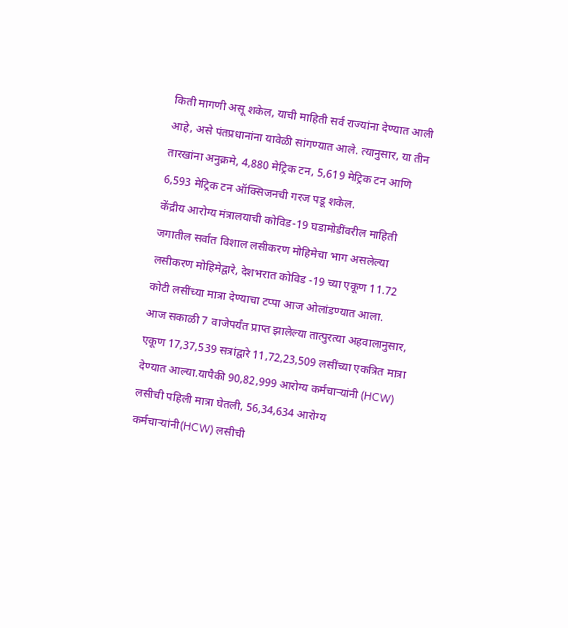किती मागणी असू शकेल, याची माहिती सर्व राज्यांना देण्यात आली आहे, असे पंतप्रधानांना यावेळी सांगण्यात आले. त्यानुसार, या तीन तारखांना अनुक्रमे, 4,880 मेट्रिक टन, 5,619 मेट्रिक टन आणि 6,593 मेट्रिक टन ऑक्सिजनची गरज पडू शकेल.
केंद्रीय आरोग्य मंत्रालयाची कोविड-19 घडामोडींवरील माहिती
जगातील सर्वात विशाल लसीकरण मोहिमेचा भाग असलेल्या लसीकरण मोहिमेद्वारे, देशभरात कोविड -19 च्या एकूण 11.72 कोटी लसींच्या मात्रा देण्याचा टप्पा आज ओलांडण्यात आला.
आज सकाळी 7 वाजेपर्यंत प्राप्त झालेल्या तात्पुरत्या अहवालानुसार, एकूण 17,37,539 सत्रांद्वारे 11,72,23,509 लसींच्या एकत्रित मात्रा देण्यात आल्या.यापैकी 90,82,999 आरोग्य कर्मचाऱ्यांनी (HCW) लसीची पहिली मात्रा घेतली, 56,34,634 आरोग्य कर्मचाऱ्यांनी(HCW) लसीची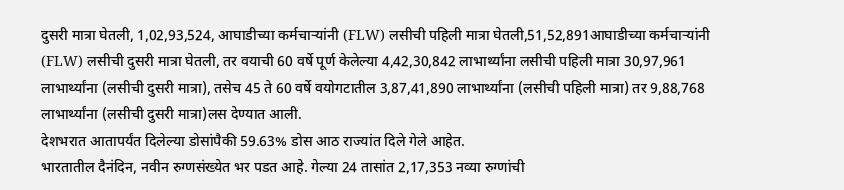दुसरी मात्रा घेतली, 1,02,93,524, आघाडीच्या कर्मचाऱ्यांनी (FLW) लसीची पहिली मात्रा घेतली,51,52,891आघाडीच्या कर्मचाऱ्यांनी (FLW) लसीची दुसरी मात्रा घेतली, तर वयाची 60 वर्षे पूर्ण केलेल्या 4,42,30,842 लाभार्थ्यांना लसीची पहिली मात्रा 30,97,961 लाभार्थ्यांना (लसीची दुसरी मात्रा), तसेच 45 ते 60 वर्षे वयोगटातील 3,87,41,890 लाभार्थ्यांना (लसीची पहिली मात्रा) तर 9,88,768 लाभार्थ्यांना (लसीची दुसरी मात्रा)लस देण्यात आली.
देशभरात आतापर्यंत दिलेल्या डोसांपैकी 59.63% डोस आठ राज्यांत दिले गेले आहेत.
भारतातील दैनंदिन, नवीन रुग्णसंख्येत भर पडत आहे. गेल्या 24 तासांत 2,17,353 नव्या रुग्णांची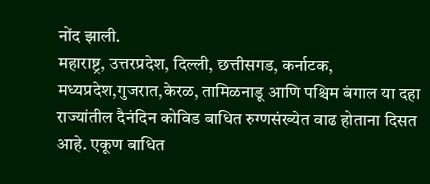नोंद झाली.
महाराष्ट्र, उत्तरप्रदेश, दिल्ली, छत्तीसगड, कर्नाटक, मध्यप्रदेश,गुजरात,केरळ, तामिळनाडू आणि पश्चिम बंगाल या दहा राज्यांतील दैनंदिन कोविड बाधित रुग्णसंख्येत वाढ होताना दिसत आहे. एकूण बाधित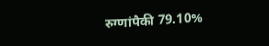रुग्णांपैकी 79.10%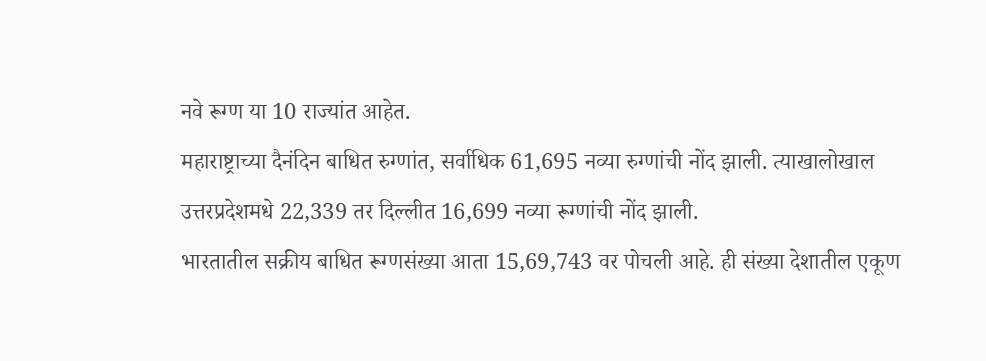नवे रूग्ण या 10 राज्यांत आहेत.
महाराष्ट्राच्या दैनंदिन बाधित रुग्णांत, सर्वाधिक 61,695 नव्या रुग्णांची नोंद झाली. त्याखालोखाल उत्तरप्रदेशमधे 22,339 तर दिल्लीत 16,699 नव्या रूग्णांची नोंद झाली.
भारतातील सक्रीय बाधित रूग्णसंख्या आता 15,69,743 वर पोचली आहे. ही संख्या देशातील एकूण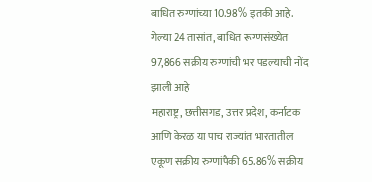बाधित रुग्णांच्या 10.98% इतकी आहे. गेल्या 24 तासांत, बाधित रूग्णसंख्येत 97,866 सक्रीय रुग्णांची भर पडल्याची नोंद झाली आहे
महाराष्ट्र, छत्तीसगड, उत्तर प्रदेश, कर्नाटक आणि केरळ या पाच राज्यांत भारतातील एकूण सक्रीय रुग्णांपैकी 65.86% सक्रीय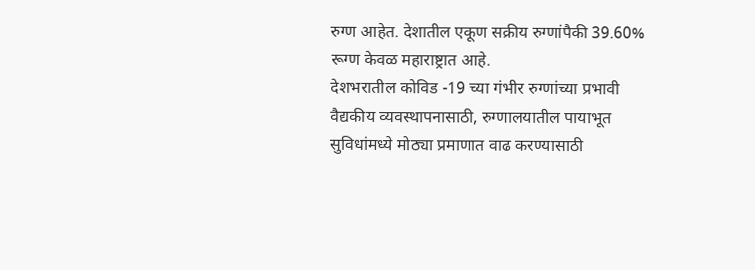रुग्ण आहेत. देशातील एकूण सक्रीय रुग्णांपैकी 39.60% रूग्ण केवळ महाराष्ट्रात आहे.
देशभरातील कोविड -19 च्या गंभीर रुग्णांच्या प्रभावी वैद्यकीय व्यवस्थापनासाठी, रुग्णालयातील पायाभूत सुविधांमध्ये मोठ्या प्रमाणात वाढ करण्यासाठी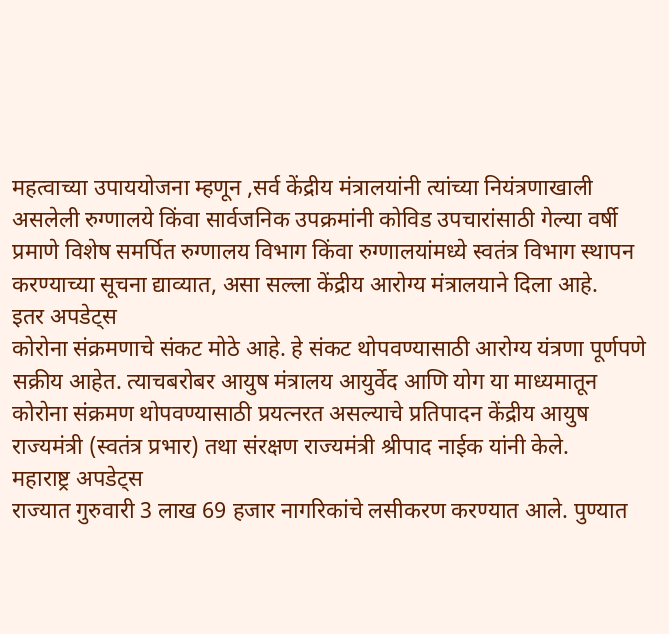महत्वाच्या उपाययोजना म्हणून ,सर्व केंद्रीय मंत्रालयांनी त्यांच्या नियंत्रणाखाली असलेली रुग्णालये किंवा सार्वजनिक उपक्रमांनी कोविड उपचारांसाठी गेल्या वर्षी प्रमाणे विशेष समर्पित रुग्णालय विभाग किंवा रुग्णालयांमध्ये स्वतंत्र विभाग स्थापन करण्याच्या सूचना द्याव्यात, असा सल्ला केंद्रीय आरोग्य मंत्रालयाने दिला आहे.
इतर अपडेट्स
कोरोना संक्रमणाचे संकट मोठे आहे. हे संकट थोपवण्यासाठी आरोग्य यंत्रणा पूर्णपणे सक्रीय आहेत. त्याचबरोबर आयुष मंत्रालय आयुर्वेद आणि योग या माध्यमातून कोरोना संक्रमण थोपवण्यासाठी प्रयत्नरत असल्याचे प्रतिपादन केंद्रीय आयुष राज्यमंत्री (स्वतंत्र प्रभार) तथा संरक्षण राज्यमंत्री श्रीपाद नाईक यांनी केले.
महाराष्ट्र अपडेट्स
राज्यात गुरुवारी 3 लाख 69 हजार नागरिकांचे लसीकरण करण्यात आले. पुण्यात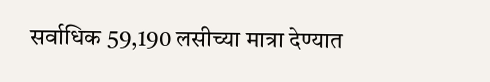सर्वाधिक 59,190 लसीच्या मात्रा देण्यात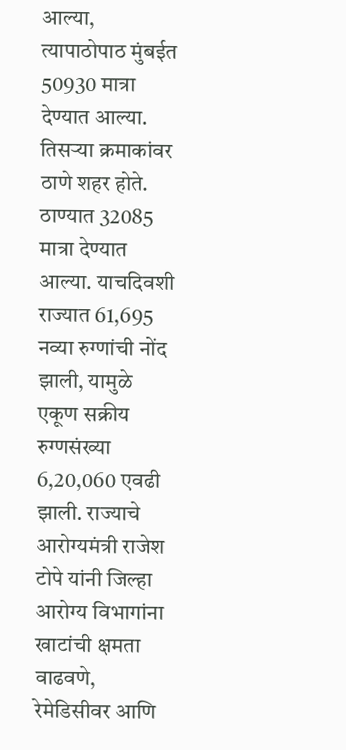आल्या, त्यापाठोपाठ मुंबईत 50930 मात्रा देण्यात आल्या. तिसऱ्या क्रमाकांवर ठाणे शहर होते. ठाण्यात 32085 मात्रा देण्यात आल्या. याचदिवशी राज्यात 61,695 नव्या रुग्णांची नोंद झाली, यामुळे एकूण सक्रीय रुग्णसंख्या 6,20,060 एवढी झाली. राज्याचे आरोग्यमंत्री राजेश टोपे यांनी जिल्हा आरोग्य विभागांना खाटांची क्षमता वाढवणे, रेमेडिसीवर आणि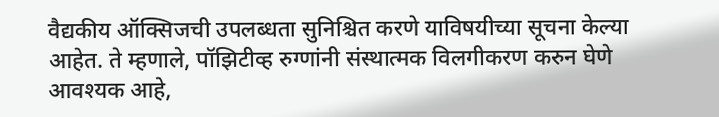वैद्यकीय ऑक्सिजची उपलब्धता सुनिश्चित करणे याविषयीच्या सूचना केल्या आहेत. ते म्हणाले, पॉझिटीव्ह रुग्णांनी संस्थात्मक विलगीकरण करुन घेणे आवश्यक आहे,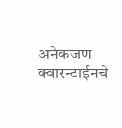अनेकजण क्वारन्टाईनचे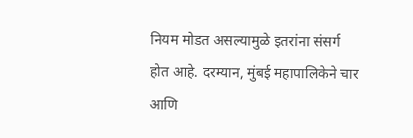नियम मोडत असल्यामुळे इतरांना संसर्ग होत आहे. दरम्यान, मुंबई महापालिकेने चार आणि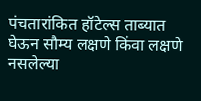पंचतारांकित हॉटेल्स ताब्यात घेऊन सौम्य लक्षणे किंवा लक्षणे नसलेल्या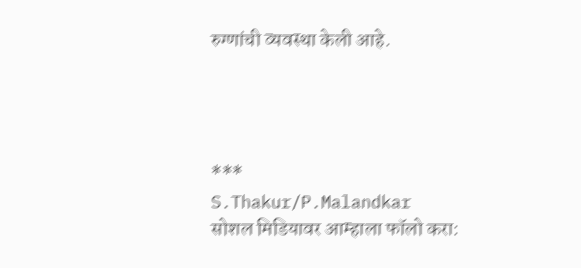रुग्णांची व्यवस्था केली आहे.




***
S.Thakur/P.Malandkar
सोशल मिडियावर आम्हाला फॉलो करा: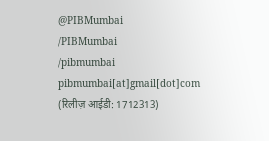@PIBMumbai
/PIBMumbai
/pibmumbai
pibmumbai[at]gmail[dot]com
(रिलीज़ आईडी: 1712313)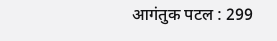आगंतुक पटल : 299